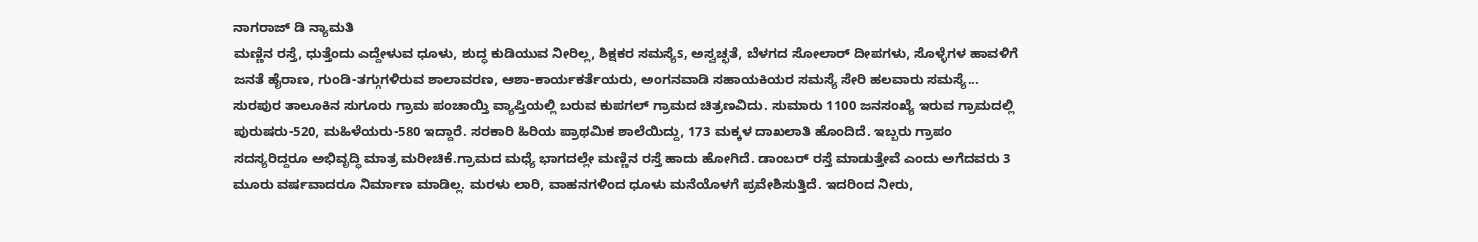ನಾಗರಾಜ್ ಡಿ ನ್ಯಾಮತಿ
ಮಣ್ಣಿನ ರಸ್ತೆ, ಧುತ್ತೆಂದು ಎದ್ದೇಳುವ ಧೂಳು, ಶುದ್ಧ ಕುಡಿಯುವ ನೀರಿಲ್ಲ, ಶಿಕ್ಷಕರ ಸಮಸ್ಯೆs, ಅಸ್ವಚ್ಛತೆ, ಬೆಳಗದ ಸೋಲಾರ್ ದೀಪಗಳು, ಸೊಳ್ಳೆಗಳ ಹಾವಳಿಗೆ ಜನತೆ ಹೈರಾಣ, ಗುಂಡಿ-ತಗ್ಗುಗಳಿರುವ ಶಾಲಾವರಣ, ಆಶಾ-ಕಾರ್ಯಕರ್ತೆಯರು, ಅಂಗನವಾಡಿ ಸಹಾಯಕಿಯರ ಸಮಸ್ಯೆ ಸೇರಿ ಹಲವಾರು ಸಮಸ್ಯೆ...
ಸುರಪುರ ತಾಲೂಕಿನ ಸುಗೂರು ಗ್ರಾಮ ಪಂಚಾಯ್ತಿ ವ್ಯಾಪ್ತಿಯಲ್ಲಿ ಬರುವ ಕುಪಗಲ್ ಗ್ರಾಮದ ಚಿತ್ರಣವಿದು. ಸುಮಾರು 1100 ಜನಸಂಖ್ಯೆ ಇರುವ ಗ್ರಾಮದಲ್ಲಿ ಪುರುಷರು-520, ಮಹಿಳೆಯರು-580 ಇದ್ದಾರೆ. ಸರಕಾರಿ ಹಿರಿಯ ಪ್ರಾಥಮಿಕ ಶಾಲೆಯಿದ್ದು, 173 ಮಕ್ಕಳ ದಾಖಲಾತಿ ಹೊಂದಿದೆ. ಇಬ್ಬರು ಗ್ರಾಪಂ ಸದಸ್ಯರಿದ್ದರೂ ಅಭಿವೃದ್ಧಿ ಮಾತ್ರ ಮರೀಚಿಕೆ.ಗ್ರಾಮದ ಮಧ್ಯೆ ಭಾಗದಲ್ಲೇ ಮಣ್ಣಿನ ರಸ್ತೆ ಹಾದು ಹೋಗಿದೆ. ಡಾಂಬರ್ ರಸ್ತೆ ಮಾಡುತ್ತೇವೆ ಎಂದು ಅಗೆದವರು 3 ಮೂರು ವರ್ಷವಾದರೂ ನಿರ್ಮಾಣ ಮಾಡಿಲ್ಲ. ಮರಳು ಲಾರಿ, ವಾಹನಗಳಿಂದ ಧೂಳು ಮನೆಯೊಳಗೆ ಪ್ರವೇಶಿಸುತ್ತಿದೆ. ಇದರಿಂದ ನೀರು,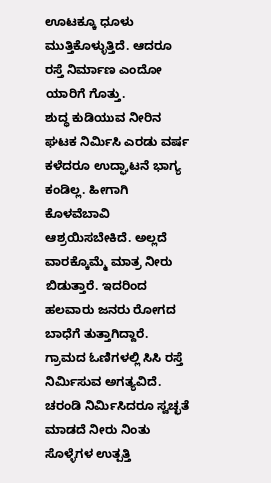ಊಟಕ್ಕೂ ಧೂಳು ಮುತ್ತಿಕೊಳ್ಳುತ್ತಿದೆ. ಆದರೂ ರಸ್ತೆ ನಿರ್ಮಾಣ ಎಂದೋ ಯಾರಿಗೆ ಗೊತ್ತು.
ಶುದ್ಧ ಕುಡಿಯುವ ನೀರಿನ ಘಟಕ ನಿರ್ಮಿಸಿ ಎರಡು ವರ್ಷ ಕಳೆದರೂ ಉದ್ಘಾಟನೆ ಭಾಗ್ಯ ಕಂಡಿಲ್ಲ. ಹೀಗಾಗಿ ಕೊಳವೆಬಾವಿ ಆಶ್ರಯಿಸಬೇಕಿದೆ. ಅಲ್ಲದೆ ವಾರಕ್ಕೊಮ್ಮೆ ಮಾತ್ರ ನೀರು ಬಿಡುತ್ತಾರೆ. ಇದರಿಂದ ಹಲವಾರು ಜನರು ರೋಗದ ಬಾಧೆಗೆ ತುತ್ತಾಗಿದ್ದಾರೆ.
ಗ್ರಾಮದ ಓಣಿಗಳಲ್ಲಿ ಸಿಸಿ ರಸ್ತೆ ನಿರ್ಮಿಸುವ ಅಗತ್ಯವಿದೆ. ಚರಂಡಿ ನಿರ್ಮಿಸಿದರೂ ಸ್ವಚ್ಛತೆ ಮಾಡದೆ ನೀರು ನಿಂತು ಸೊಳ್ಳೆಗಳ ಉತ್ಪತ್ತಿ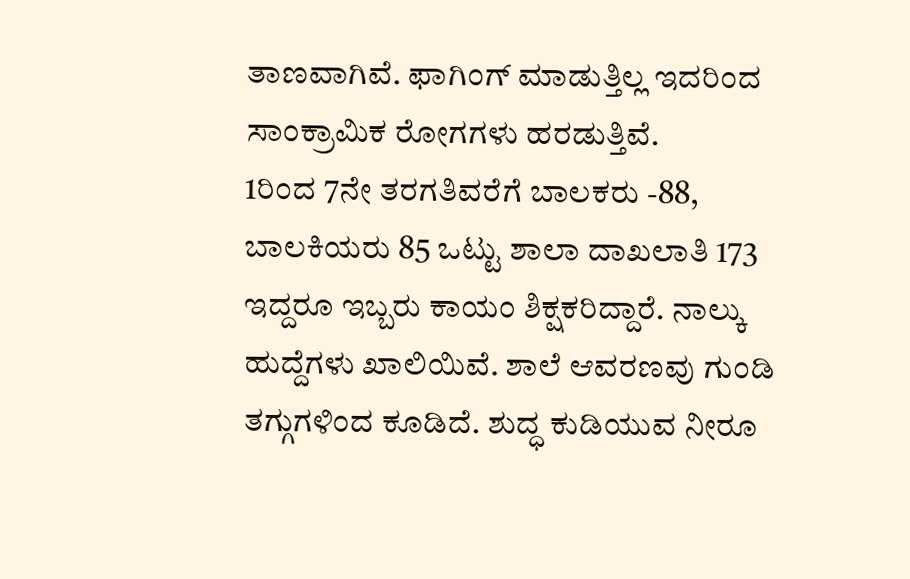ತಾಣವಾಗಿವೆ. ಫಾಗಿಂಗ್ ಮಾಡುತ್ತಿಲ್ಲ ಇದರಿಂದ ಸಾಂಕ್ರಾಮಿಕ ರೋಗಗಳು ಹರಡುತ್ತಿವೆ.
1ರಿಂದ 7ನೇ ತರಗತಿವರೆಗೆ ಬಾಲಕರು -88, ಬಾಲಕಿಯರು 85 ಒಟ್ಟು ಶಾಲಾ ದಾಖಲಾತಿ 173 ಇದ್ದರೂ ಇಬ್ಬರು ಕಾಯಂ ಶಿಕ್ಷಕರಿದ್ದಾರೆ. ನಾಲ್ಕು ಹುದ್ದೆಗಳು ಖಾಲಿಯಿವೆ. ಶಾಲೆ ಆವರಣವು ಗುಂಡಿ ತಗ್ಗುಗಳಿಂದ ಕೂಡಿದೆ. ಶುದ್ಧ ಕುಡಿಯುವ ನೀರೂ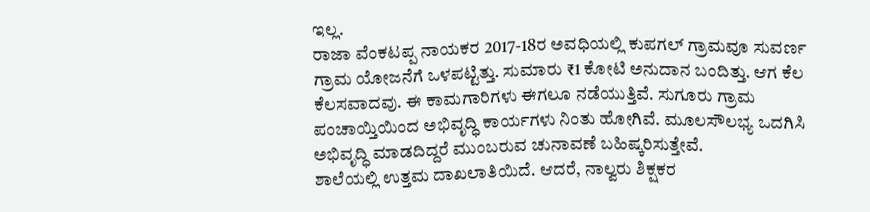ಇಲ್ಲ.
ರಾಜಾ ವೆಂಕಟಪ್ಪ ನಾಯಕರ 2017-18ರ ಅವಧಿಯಲ್ಲಿ ಕುಪಗಲ್ ಗ್ರಾಮವೂ ಸುವರ್ಣ ಗ್ರಾಮ ಯೋಜನೆಗೆ ಒಳಪಟ್ಟಿತ್ತು. ಸುಮಾರು ₹1 ಕೋಟಿ ಅನುದಾನ ಬಂದಿತ್ತು. ಆಗ ಕೆಲ ಕೆಲಸವಾದವು. ಈ ಕಾಮಗಾರಿಗಳು ಈಗಲೂ ನಡೆಯುತ್ತಿವೆ. ಸುಗೂರು ಗ್ರಾಮ ಪಂಚಾಯ್ತಿಯಿಂದ ಅಭಿವೃದ್ಧಿ ಕಾರ್ಯಗಳು ನಿಂತು ಹೋಗಿವೆ. ಮೂಲಸೌಲಭ್ಯ ಒದಗಿಸಿ ಅಭಿವೃದ್ಧಿ ಮಾಡದಿದ್ದರೆ ಮುಂಬರುವ ಚುನಾವಣೆ ಬಹಿಷ್ಕರಿಸುತ್ತೇವೆ.
ಶಾಲೆಯಲ್ಲಿ ಉತ್ತಮ ದಾಖಲಾತಿಯಿದೆ. ಆದರೆ, ನಾಲ್ವರು ಶಿಕ್ಷಕರ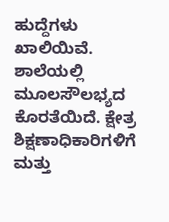ಹುದ್ದೆಗಳು ಖಾಲಿಯಿವೆ. ಶಾಲೆಯಲ್ಲಿ ಮೂಲಸೌಲಭ್ಯದ ಕೊರತೆಯಿದೆ. ಕ್ಷೇತ್ರ ಶಿಕ್ಷಣಾಧಿಕಾರಿಗಳಿಗೆ ಮತ್ತು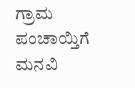ಗ್ರಾಮ ಪಂಚಾಯ್ತಿಗೆ ಮನವಿ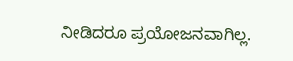ನೀಡಿದರೂ ಪ್ರಯೋಜನವಾಗಿಲ್ಲ.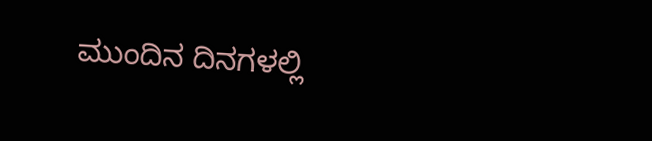ಮುಂದಿನ ದಿನಗಳಲ್ಲಿ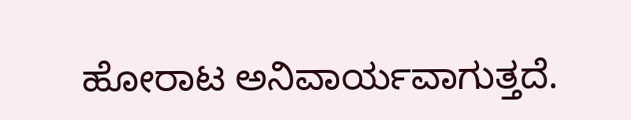ಹೋರಾಟ ಅನಿವಾರ್ಯವಾಗುತ್ತದೆ.